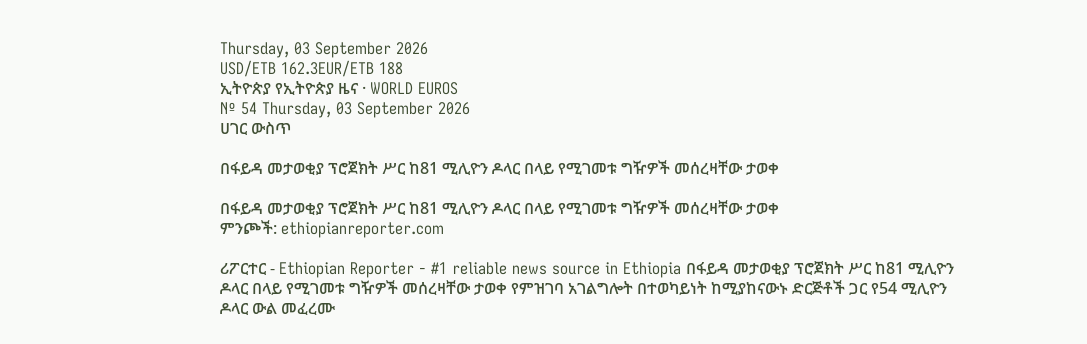Thursday, 03 September 2026
USD/ETB 162.3EUR/ETB 188
ኢትዮጵያ የኢትዮጵያ ዜና · WORLD EUROS
Nº 54 Thursday, 03 September 2026
ሀገር ውስጥ

በፋይዳ መታወቂያ ፕሮጀክት ሥር ከ81 ሚሊዮን ዶላር በላይ የሚገመቱ ግዥዎች መሰረዛቸው ታወቀ

በፋይዳ መታወቂያ ፕሮጀክት ሥር ከ81 ሚሊዮን ዶላር በላይ የሚገመቱ ግዥዎች መሰረዛቸው ታወቀ
ምንጮች: ethiopianreporter.com

ሪፖርተር - Ethiopian Reporter - #1 reliable news source in Ethiopia በፋይዳ መታወቂያ ፕሮጀክት ሥር ከ81 ሚሊዮን ዶላር በላይ የሚገመቱ ግዥዎች መሰረዛቸው ታወቀ የምዝገባ አገልግሎት በተወካይነት ከሚያከናውኑ ድርጅቶች ጋር የ54 ሚሊዮን ዶላር ውል መፈረሙ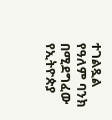ተገልጿል የዓለም ባንክ በሚደግፈው የኢትዮጵያ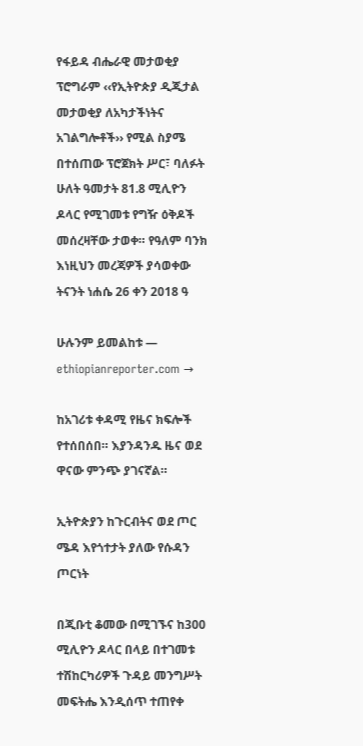የፋይዳ ብሔራዊ መታወቂያ ፕሮግራም ‹‹የኢትዮጵያ ዲጂታል መታወቂያ ለአካታችነትና አገልግሎቶች›› የሚል ስያሜ በተሰጠው ፕሮጀክት ሥር፣ ባለፉት ሁለት ዓመታት 81.8 ሚሊዮን ዶላር የሚገመቱ የግዥ ዕቅዶች መሰረዛቸው ታወቀ። የዓለም ባንክ እነዚህን መረጃዎች ያሳወቀው ትናንት ነሐሴ 26 ቀን 2018 ዓ

ሁሉንም ይመልከቱ — ethiopianreporter.com →

ከአገሪቱ ቀዳሚ የዜና ክፍሎች የተሰበሰበ። እያንዳንዱ ዜና ወደ ዋናው ምንጭ ያገናኛል።

ኢትዮጵያን ከጉርብትና ወደ ጦር ሜዳ እየጎተታት ያለው የሱዳን ጦርነት

በጂቡቲ ቆመው በሚገኙና ከ300 ሚሊዮን ዶላር በላይ በተገመቱ ተሽከርካሪዎች ጉዳይ መንግሥት መፍትሔ እንዲሰጥ ተጠየቀ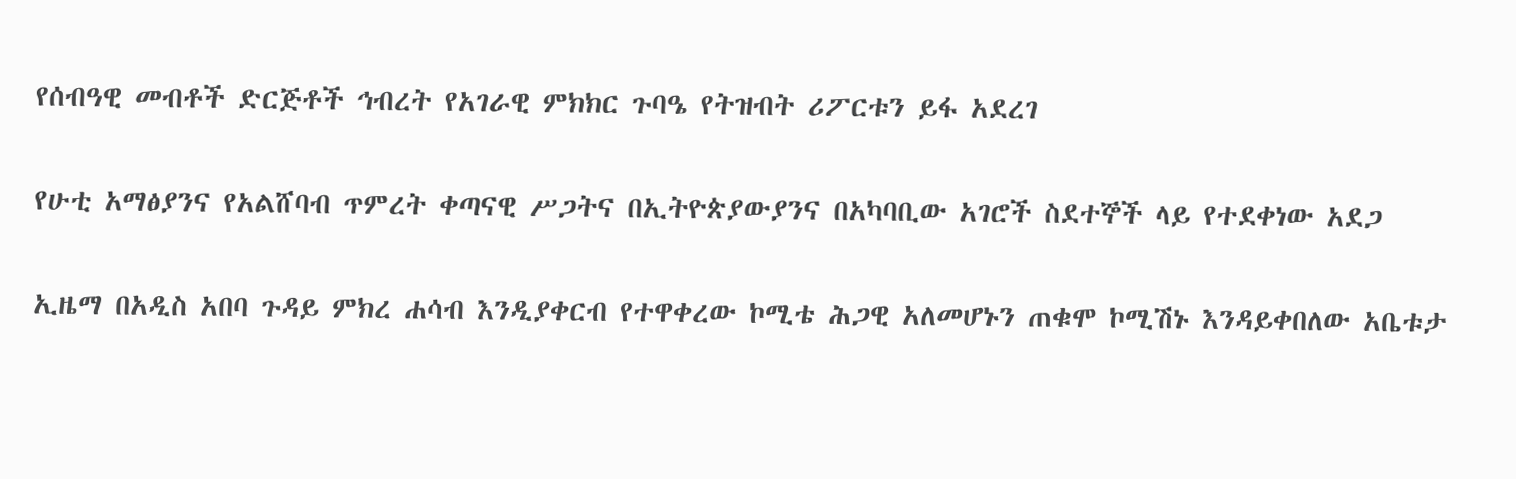የሰብዓዊ መብቶች ድርጅቶች ኅብረት የአገራዊ ምክክር ጉባዔ የትዝብት ሪፖርቱን ይፋ አደረገ

የሁቲ አማፅያንና የአልሸባብ ጥምረት ቀጣናዊ ሥጋትና በኢትዮጵያውያንና በአካባቢው አገሮች ስደተኞች ላይ የተደቀነው አደጋ

ኢዜማ በአዲስ አበባ ጉዳይ ምክረ ሐሳብ እንዲያቀርብ የተዋቀረው ኮሚቴ ሕጋዊ አለመሆኑን ጠቁሞ ኮሚሽኑ እንዳይቀበለው አቤቱታ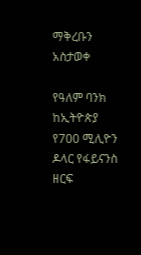ማቅረቡን አስታወቀ

የዓለም ባንክ ከኢትዮጵያ የ700 ሚሊዮን ዶላር የፋይናንስ ዘርፍ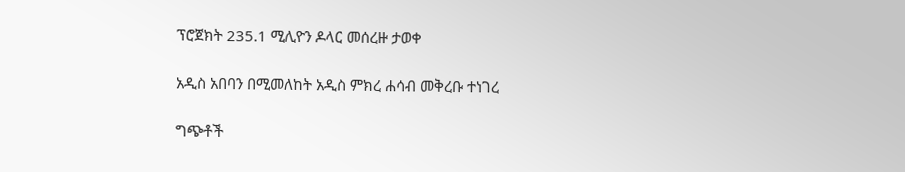ፕሮጀክት 235.1 ሚሊዮን ዶላር መሰረዙ ታወቀ

አዲስ አበባን በሚመለከት አዲስ ምክረ ሐሳብ መቅረቡ ተነገረ

ግጭቶች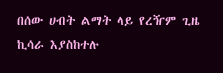በሰው ሀብት ልማት ላይ የረዥም ጊዜ ኪሳራ እያስከተሉ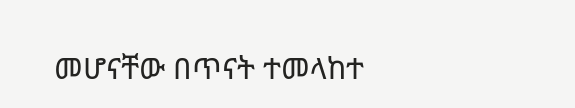መሆናቸው በጥናት ተመላከተ